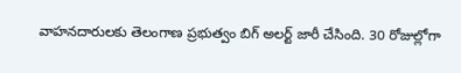వాహనదారులకు తెలంగాణ ప్రభుత్వం బిగ్ అలర్ట్ జారీ చేసింది. 30 రోజుల్లోగా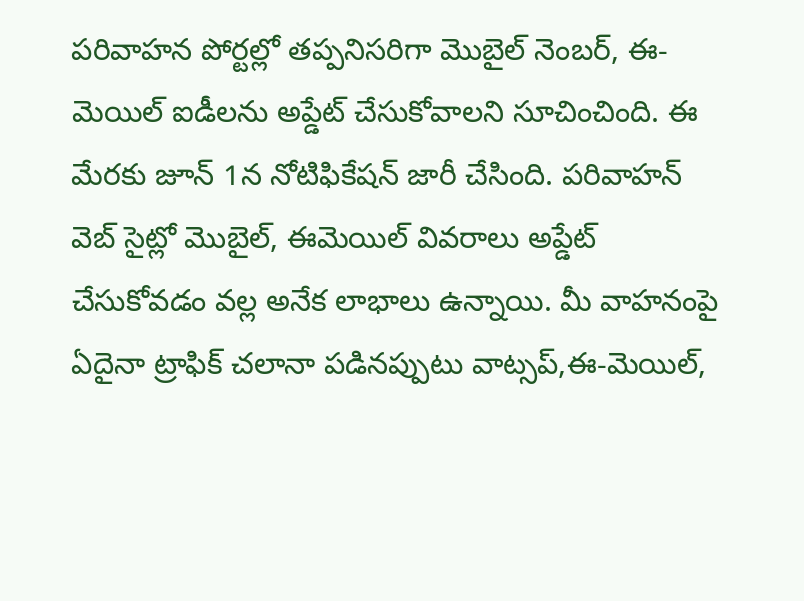పరివాహన పోర్టల్లో తప్పనిసరిగా మొబైల్ నెంబర్, ఈ-మెయిల్ ఐడీలను అప్డేట్ చేసుకోవాలని సూచించింది. ఈ మేరకు జూన్ 1న నోటిఫికేషన్ జారీ చేసింది. పరివాహన్ వెబ్ సైట్లో మొబైల్, ఈమెయిల్ వివరాలు అప్డేట్ చేసుకోవడం వల్ల అనేక లాభాలు ఉన్నాయి. మీ వాహనంపై ఏదైనా ట్రాఫిక్ చలానా పడినప్పుటు వాట్సప్,ఈ-మెయిల్,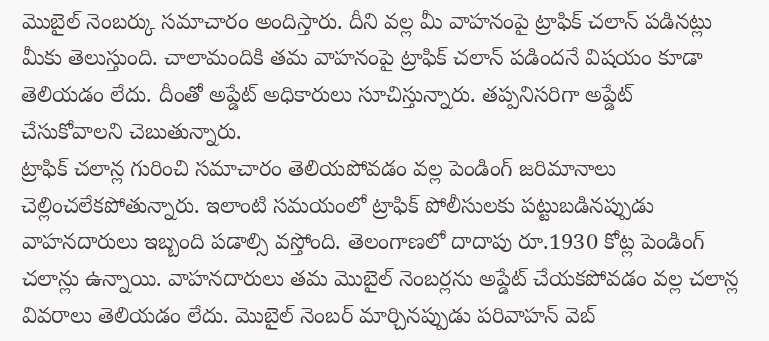మొబైల్ నెంబర్కు సమాచారం అందిస్తారు. దీని వల్ల మీ వాహనంపై ట్రాఫిక్ చలాన్ పడినట్లు మీకు తెలుస్తుంది. చాలామందికి తమ వాహనంపై ట్రాఫిక్ చలాన్ పడిందనే విషయం కూడా తెలియడం లేదు. దీంతో అప్డేట్ అధికారులు సూచిస్తున్నారు. తప్పనిసరిగా అప్డేట్ చేసుకోవాలని చెబుతున్నారు.
ట్రాఫిక్ చలాన్ల గురించి సమాచారం తెలియపోవడం వల్ల పెండింగ్ జరిమానాలు చెల్లించలేకపోతున్నారు. ఇలాంటి సమయంలో ట్రాఫిక్ పోలీసులకు పట్టుబడినప్పుడు వాహనదారులు ఇబ్బంది పడాల్సి వస్తోంది. తెలంగాణలో దాదాపు రూ.1930 కోట్ల పెండింగ్ చలాన్లు ఉన్నాయి. వాహనదారులు తమ మొబైల్ నెంబర్లను అప్డేట్ చేయకపోవడం వల్ల చలాన్ల వివరాలు తెలియడం లేదు. మొబైల్ నెంబర్ మార్చినప్పుడు పరివాహన్ వెబ్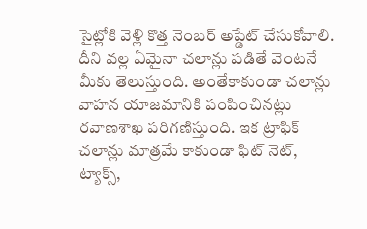సైట్లోకి వెళ్లి కొత్త నెంబర్ అప్డేట్ చేసుకోవాలి. దీని వల్ల ఏమైనా చలాన్లు పడితే వెంటనే మీకు తెలుస్తుంది. అంతేకాకుండా చలాన్లు వాహన యాజమానికి పంపించినట్లు రవాణశాఖ పరిగణిస్తుంది. ఇక ట్రాఫిక్ చలాన్లు మాత్రమే కాకుండా ఫిట్ నెట్, ట్యాక్స్,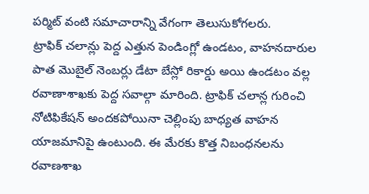పర్మిట్ వంటి సమాచారాన్ని వేగంగా తెలుసుకోగలరు.
ట్రాఫిక్ చలాన్లు పెద్ద ఎత్తున పెండింగ్లో ఉండటం, వాహనదారుల పాత మొబైల్ నెంబర్లు డేటా బేస్లో రికార్డు అయి ఉండటం వల్ల రవాణాశాఖకు పెద్ద సవాల్గా మారింది. ట్రాఫిక్ చలాన్ల గురించి నోటిఫికేషన్ అందకపోయినా చెల్లింపు బాధ్యత వాహన యాజమానిపై ఉంటుంది. ఈ మేరకు కొత్త నిబంధనలను రవాణశాఖ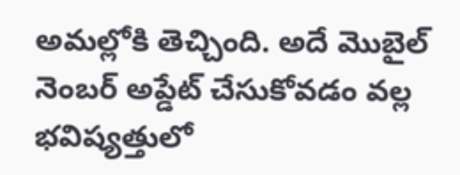అమల్లోకి తెచ్చింది. అదే మొబైల్ నెంబర్ అప్డేట్ చేసుకోవడం వల్ల భవిష్యత్తులో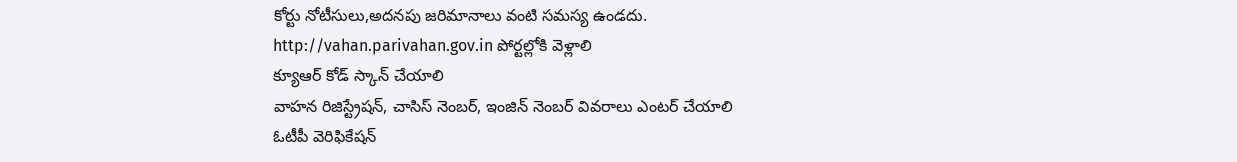కోర్టు నోటీసులు,అదనపు జరిమానాలు వంటి సమస్య ఉండదు.
http://vahan.parivahan.gov.in పోర్టల్లోకి వెళ్లాలి
క్యూఆర్ కోడ్ స్కాన్ చేయాలి
వాహన రిజిస్ట్రేషన్, చాసిస్ నెంబర్, ఇంజిన్ నెంబర్ వివరాలు ఎంటర్ చేయాలి
ఓటీపీ వెరిఫికేషన్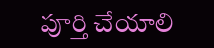పూర్తి చేయాలి